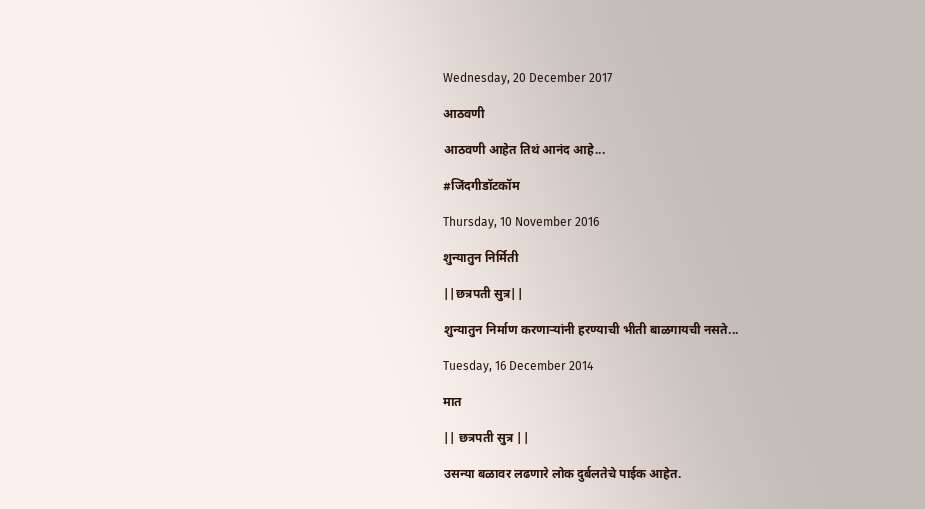Wednesday, 20 December 2017

आठवणी

आठवणी आहेत तिथं आनंद आहे...

#जिंदगीडॉटकॉम

Thursday, 10 November 2016

शुन्यातुन निर्मिती

||छत्रपती सुत्र||

शुन्यातुन निर्माण करणाऱ्यांनी हरण्याची भीती बाळगायची नसते...

Tuesday, 16 December 2014

मात

|| छत्रपती सुत्र ||

उसन्या बळावर लढणारे लोक दुर्बलतेचे पाईक आहेत.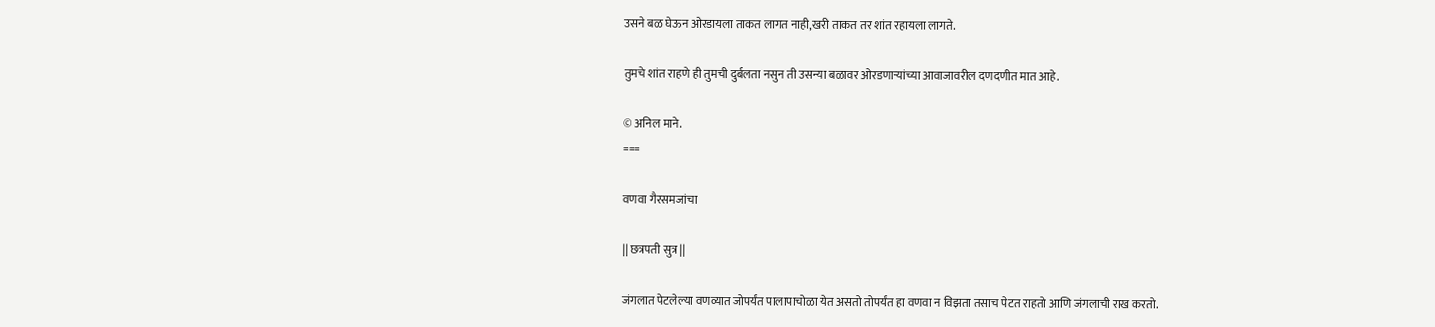उसने बळ घेऊन ओरडायला ताकत लागत नाही,खरी ताकत तर शांत रहायला लागते.

तुमचे शांत राहणे ही तुमची दुर्बलता नसुन ती उसन्या बळावर ओरडणाऱ्यांच्या आवाजावरील दणदणीत मात आहे.

© अनिल माने.
===

वणवा गैरसमजांचा

|| छत्रपती सुत्र ||

जंगलात पेटलेल्या वणव्यात जोपर्यंत पालापाचोळा येत असतो तोपर्यंत हा वणवा न विझता तसाच पेटत राहतो आणि जंगलाची राख करतो.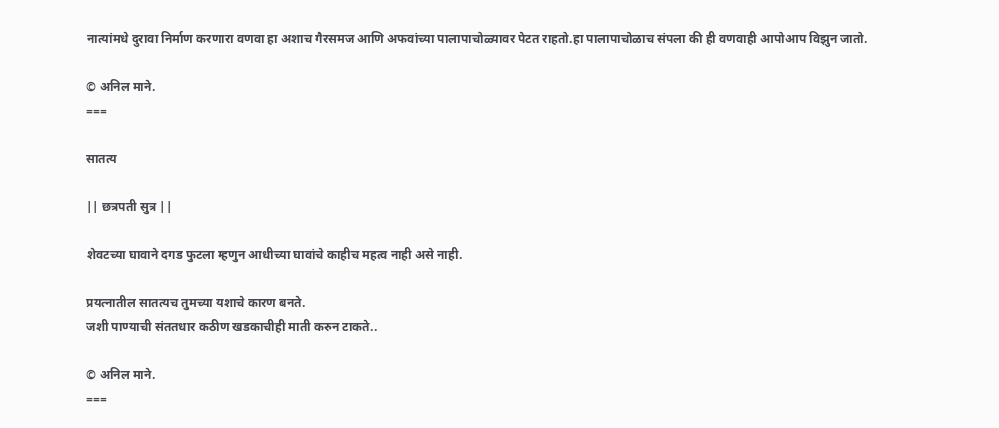नात्यांमधे दुरावा निर्माण करणारा वणवा हा अशाच गैरसमज आणि अफवांच्या पालापाचोळ्यावर पेटत राहतो.हा पालापाचोळाच संपला की ही वणवाही आपोआप विझुन जातो.

© अनिल माने.
===

सातत्य

|| छत्रपती सुत्र ||

शेवटच्या घावाने दगड फुटला म्हणुन आधीच्या घावांचे काहीच महत्व नाही असे नाही.

प्रयत्नातील सातत्यच तुमच्या यशाचे कारण बनते.
जशी पाण्याची संततधार कठीण खडकाचीही माती करुन टाकते..

© अनिल माने.
===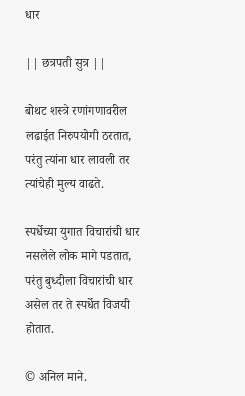धार

|| छत्रपती सुत्र ||

बोथट शस्त्रे रणांगणावरील लढाईत निरुपयोगी ठरतात,
परंतु त्यांना धार लावली तर त्यांचेही मुल्य वाढते.

स्पर्धेच्या युगात विचारांची धार नसलेले लोक मागे पडतात,
परंतु बुध्दीला विचारांची धार असेल तर ते स्पर्धेत विजयी होतात.

© अनिल माने.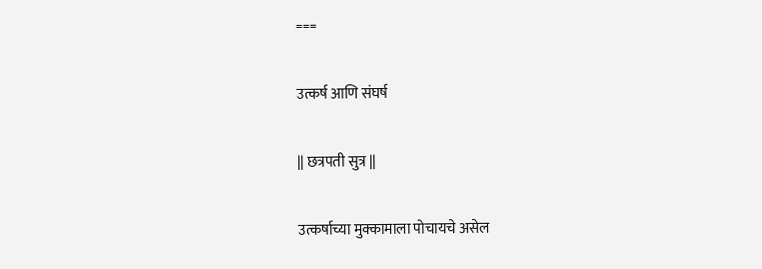===

उत्कर्ष आणि संघर्ष

|| छत्रपती सुत्र ||

उत्कर्षाच्या मुक्कामाला पोचायचे असेल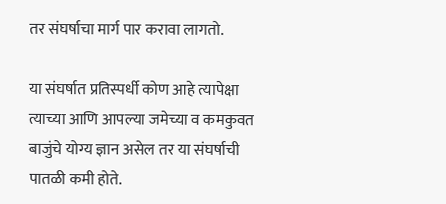तर संघर्षाचा मार्ग पार करावा लागतो.

या संघर्षात प्रतिस्पर्धी कोण आहे त्यापेक्षा त्याच्या आणि आपल्या जमेच्या व कमकुवत बाजुंचे योग्य ज्ञान असेल तर या संघर्षाची पातळी कमी होते.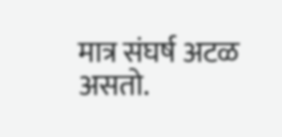मात्र संघर्ष अटळ असतो.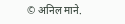© अनिल माने.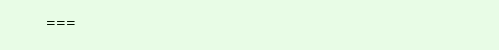===